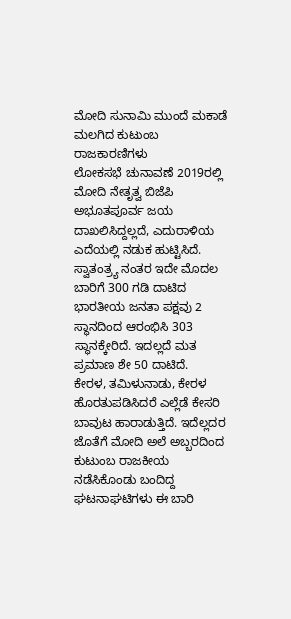ಮೋದಿ ಸುನಾಮಿ ಮುಂದೆ ಮಕಾಡೆ ಮಲಗಿದ ಕುಟುಂಬ ರಾಜಕಾರಣಿಗಳು
ಲೋಕಸಭೆ ಚುನಾವಣೆ 2019ರಲ್ಲಿ ಮೋದಿ ನೇತೃತ್ವ ಬಿಜೆಪಿ ಅಭೂತಪೂರ್ವ ಜಯ ದಾಖಲಿಸಿದ್ದಲ್ಲದೆ, ಎದುರಾಳಿಯ ಎದೆಯಲ್ಲಿ ನಡುಕ ಹುಟ್ಟಿಸಿದೆ. ಸ್ವಾತಂತ್ರ್ಯ ನಂತರ ಇದೇ ಮೊದಲ ಬಾರಿಗೆ 300 ಗಡಿ ದಾಟಿದ ಭಾರತೀಯ ಜನತಾ ಪಕ್ಷವು 2 ಸ್ಥಾನದಿಂದ ಆರಂಭಿಸಿ 303 ಸ್ಥಾನಕ್ಕೇರಿದೆ. ಇದಲ್ಲದೆ ಮತ ಪ್ರಮಾಣ ಶೇ 50 ದಾಟಿದೆ.
ಕೇರಳ, ತಮಿಳುನಾಡು, ಕೇರಳ ಹೊರತುಪಡಿಸಿದರೆ ಎಲ್ಲೆಡೆ ಕೇಸರಿ ಬಾವುಟ ಹಾರಾಡುತ್ತಿದೆ. ಇದೆಲ್ಲದರ ಜೊತೆಗೆ ಮೋದಿ ಅಲೆ ಅಬ್ಬರದಿಂದ ಕುಟುಂಬ ರಾಜಕೀಯ ನಡೆಸಿಕೊಂಡು ಬಂದಿದ್ದ ಘಟನಾಘಟಿಗಳು ಈ ಬಾರಿ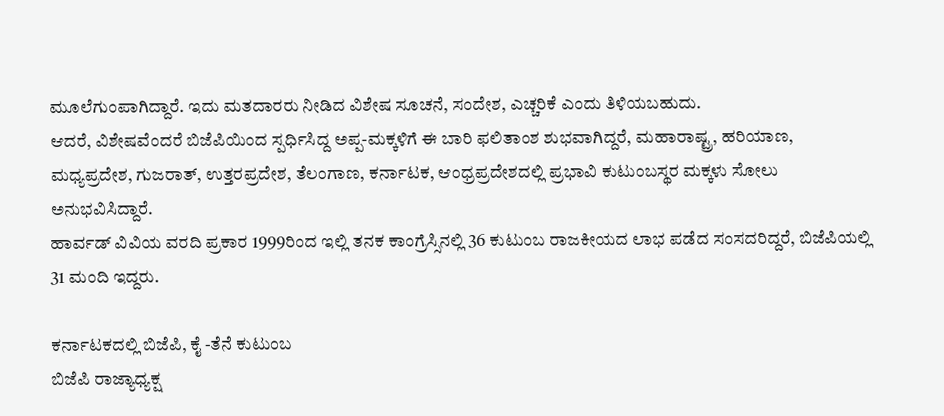ಮೂಲೆಗುಂಪಾಗಿದ್ದಾರೆ. ಇದು ಮತದಾರರು ನೀಡಿದ ವಿಶೇಷ ಸೂಚನೆ, ಸಂದೇಶ, ಎಚ್ಚರಿಕೆ ಎಂದು ತಿಳಿಯಬಹುದು.
ಆದರೆ, ವಿಶೇಷವೆಂದರೆ ಬಿಜೆಪಿಯಿಂದ ಸ್ಪರ್ಧಿಸಿದ್ದ ಅಪ್ಪ-ಮಕ್ಕಳಿಗೆ ಈ ಬಾರಿ ಫಲಿತಾಂಶ ಶುಭವಾಗಿದ್ದರೆ, ಮಹಾರಾಷ್ಟ್ರ, ಹರಿಯಾಣ, ಮಧ್ಯಪ್ರದೇಶ, ಗುಜರಾತ್, ಉತ್ತರಪ್ರದೇಶ, ತೆಲಂಗಾಣ, ಕರ್ನಾಟಕ, ಆಂಧ್ರಪ್ರದೇಶದಲ್ಲಿ ಪ್ರಭಾವಿ ಕುಟುಂಬಸ್ಥರ ಮಕ್ಕಳು ಸೋಲು ಅನುಭವಿಸಿದ್ದಾರೆ.
ಹಾರ್ವಡ್ ವಿವಿಯ ವರದಿ ಪ್ರಕಾರ 1999ರಿಂದ ಇಲ್ಲಿ ತನಕ ಕಾಂಗ್ರೆಸ್ಸಿನಲ್ಲಿ 36 ಕುಟುಂಬ ರಾಜಕೀಯದ ಲಾಭ ಪಡೆದ ಸಂಸದರಿದ್ದರೆ, ಬಿಜೆಪಿಯಲ್ಲಿ 31 ಮಂದಿ ಇದ್ದರು.

ಕರ್ನಾಟಕದಲ್ಲಿ ಬಿಜೆಪಿ, ಕೈ -ತೆನೆ ಕುಟುಂಬ
ಬಿಜೆಪಿ ರಾಜ್ಯಾಧ್ಯಕ್ಷ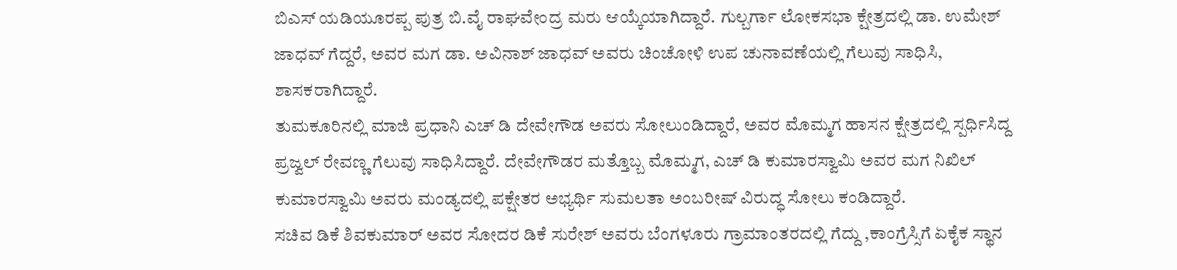ಬಿಎಸ್ ಯಡಿಯೂರಪ್ಪ ಪುತ್ರ ಬಿ.ವೈ ರಾಘವೇಂದ್ರ ಮರು ಆಯ್ಕೆಯಾಗಿದ್ದಾರೆ. ಗುಲ್ಬರ್ಗಾ ಲೋಕಸಭಾ ಕ್ಷೇತ್ರದಲ್ಲಿ ಡಾ. ಉಮೇಶ್ ಜಾಧವ್ ಗೆದ್ದರೆ, ಅವರ ಮಗ ಡಾ. ಅವಿನಾಶ್ ಜಾಧವ್ ಅವರು ಚಿಂಚೋಳಿ ಉಪ ಚುನಾವಣೆಯಲ್ಲಿ ಗೆಲುವು ಸಾಧಿಸಿ, ಶಾಸಕರಾಗಿದ್ದಾರೆ.
ತುಮಕೂರಿನಲ್ಲಿ ಮಾಜಿ ಪ್ರಧಾನಿ ಎಚ್ ಡಿ ದೇವೇಗೌಡ ಅವರು ಸೋಲುಂಡಿದ್ದಾರೆ, ಅವರ ಮೊಮ್ಮಗ ಹಾಸನ ಕ್ಷೇತ್ರದಲ್ಲಿ ಸ್ಪರ್ಧಿಸಿದ್ದ ಪ್ರಜ್ವಲ್ ರೇವಣ್ಣ ಗೆಲುವು ಸಾಧಿಸಿದ್ದಾರೆ. ದೇವೇಗೌಡರ ಮತ್ತೊಬ್ಬ ಮೊಮ್ಮಗ, ಎಚ್ ಡಿ ಕುಮಾರಸ್ವಾಮಿ ಅವರ ಮಗ ನಿಖಿಲ್ ಕುಮಾರಸ್ವಾಮಿ ಅವರು ಮಂಡ್ಯದಲ್ಲಿ ಪಕ್ಷೇತರ ಅಭ್ಯರ್ಥಿ ಸುಮಲತಾ ಅಂಬರೀಷ್ ವಿರುದ್ಧ ಸೋಲು ಕಂಡಿದ್ದಾರೆ.
ಸಚಿವ ಡಿಕೆ ಶಿವಕುಮಾರ್ ಅವರ ಸೋದರ ಡಿಕೆ ಸುರೇಶ್ ಅವರು ಬೆಂಗಳೂರು ಗ್ರಾಮಾಂತರದಲ್ಲಿ ಗೆದ್ದು ,ಕಾಂಗ್ರೆಸ್ಸಿಗೆ ಏಕೈಕ ಸ್ಥಾನ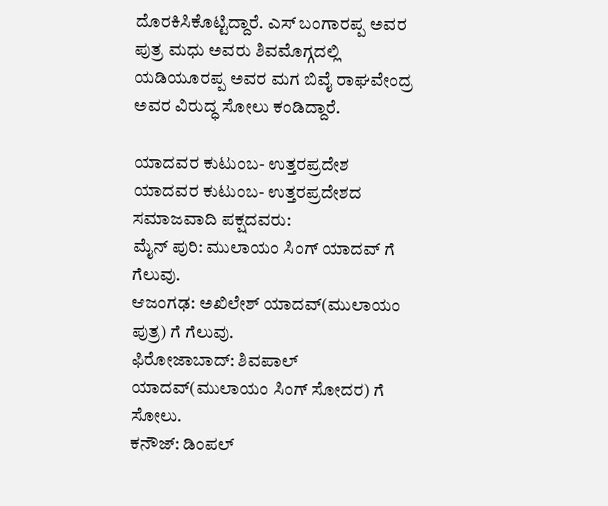ದೊರಕಿಸಿಕೊಟ್ಟಿದ್ದಾರೆ. ಎಸ್ ಬಂಗಾರಪ್ಪ ಅವರ ಪುತ್ರ ಮಧು ಅವರು ಶಿವಮೊಗ್ಗದಲ್ಲಿ ಯಡಿಯೂರಪ್ಪ ಅವರ ಮಗ ಬಿವೈ ರಾಘವೇಂದ್ರ ಅವರ ವಿರುದ್ಧ ಸೋಲು ಕಂಡಿದ್ದಾರೆ.

ಯಾದವರ ಕುಟುಂಬ- ಉತ್ತರಪ್ರದೇಶ
ಯಾದವರ ಕುಟುಂಬ- ಉತ್ತರಪ್ರದೇಶದ ಸಮಾಜವಾದಿ ಪಕ್ಷದವರು:
ಮೈನ್ ಪುರಿ: ಮುಲಾಯಂ ಸಿಂಗ್ ಯಾದವ್ ಗೆ ಗೆಲುವು.
ಆಜಂಗಢ: ಅಖಿಲೇಶ್ ಯಾದವ್(ಮುಲಾಯಂ ಪುತ್ರ) ಗೆ ಗೆಲುವು.
ಫಿರೋಜಾಬಾದ್: ಶಿವಪಾಲ್ ಯಾದವ್(ಮುಲಾಯಂ ಸಿಂಗ್ ಸೋದರ) ಗೆ ಸೋಲು.
ಕನೌಜ್: ಡಿಂಪಲ್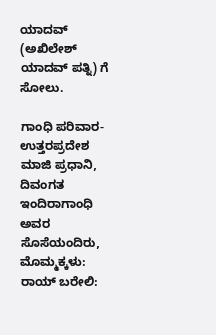ಯಾದವ್ (ಅಖಿಲೇಶ್ ಯಾದವ್ ಪತ್ನಿ) ಗೆ ಸೋಲು.

ಗಾಂಧಿ ಪರಿವಾರ- ಉತ್ತರಪ್ರದೇಶ
ಮಾಜಿ ಪ್ರಧಾನಿ, ದಿವಂಗತ ಇಂದಿರಾಗಾಂಧಿ ಅವರ ಸೊಸೆಯಂದಿರು, ಮೊಮ್ಮಕ್ಕಳು:
ರಾಯ್ ಬರೇಲಿ: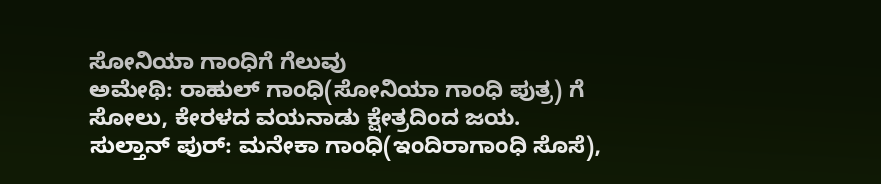ಸೋನಿಯಾ ಗಾಂಧಿಗೆ ಗೆಲುವು
ಅಮೇಥಿ: ರಾಹುಲ್ ಗಾಂಧಿ(ಸೋನಿಯಾ ಗಾಂಧಿ ಪುತ್ರ) ಗೆ ಸೋಲು, ಕೇರಳದ ವಯನಾಡು ಕ್ಷೇತ್ರದಿಂದ ಜಯ.
ಸುಲ್ತಾನ್ ಪುರ್: ಮನೇಕಾ ಗಾಂಧಿ(ಇಂದಿರಾಗಾಂಧಿ ಸೊಸೆ),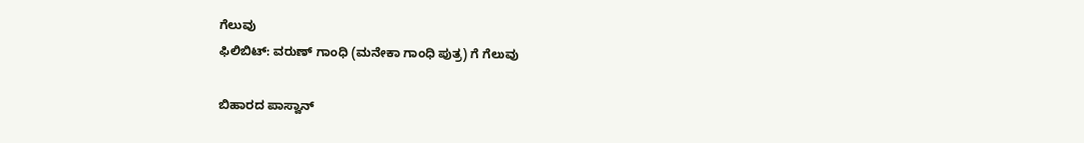ಗೆಲುವು
ಫಿಲಿಬಿಟ್: ವರುಣ್ ಗಾಂಧಿ (ಮನೇಕಾ ಗಾಂಧಿ ಪುತ್ರ) ಗೆ ಗೆಲುವು

ಬಿಹಾರದ ಪಾಸ್ವಾನ್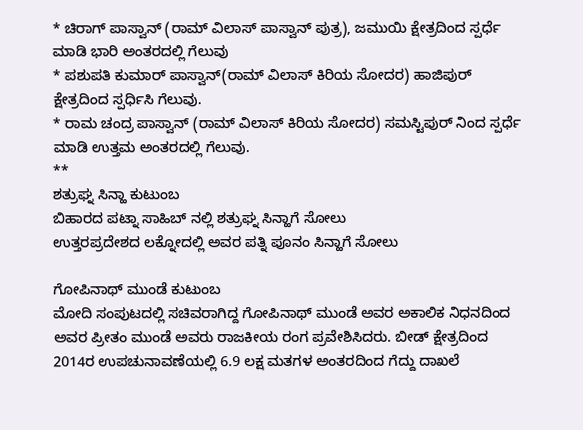* ಚಿರಾಗ್ ಪಾಸ್ವಾನ್ (ರಾಮ್ ವಿಲಾಸ್ ಪಾಸ್ವಾನ್ ಪುತ್ರ), ಜಮುಯಿ ಕ್ಷೇತ್ರದಿಂದ ಸ್ಪರ್ಧೆ ಮಾಡಿ ಭಾರಿ ಅಂತರದಲ್ಲಿ ಗೆಲುವು
* ಪಶುಪತಿ ಕುಮಾರ್ ಪಾಸ್ವಾನ್(ರಾಮ್ ವಿಲಾಸ್ ಕಿರಿಯ ಸೋದರ) ಹಾಜಿಪುರ್ ಕ್ಷೇತ್ರದಿಂದ ಸ್ಪರ್ಧಿಸಿ ಗೆಲುವು.
* ರಾಮ ಚಂದ್ರ ಪಾಸ್ವಾನ್ (ರಾಮ್ ವಿಲಾಸ್ ಕಿರಿಯ ಸೋದರ) ಸಮಸ್ಟಿಪುರ್ ನಿಂದ ಸ್ಪರ್ಧೆ ಮಾಡಿ ಉತ್ತಮ ಅಂತರದಲ್ಲಿ ಗೆಲುವು.
**
ಶತ್ರುಘ್ನ ಸಿನ್ಹಾ ಕುಟುಂಬ
ಬಿಹಾರದ ಪಟ್ನಾ ಸಾಹಿಬ್ ನಲ್ಲಿ ಶತ್ರುಘ್ನ ಸಿನ್ಹಾಗೆ ಸೋಲು
ಉತ್ತರಪ್ರದೇಶದ ಲಕ್ನೋದಲ್ಲಿ ಅವರ ಪತ್ನಿ ಪೂನಂ ಸಿನ್ಹಾಗೆ ಸೋಲು

ಗೋಪಿನಾಥ್ ಮುಂಡೆ ಕುಟುಂಬ
ಮೋದಿ ಸಂಪುಟದಲ್ಲಿ ಸಚಿವರಾಗಿದ್ದ ಗೋಪಿನಾಥ್ ಮುಂಡೆ ಅವರ ಅಕಾಲಿಕ ನಿಧನದಿಂದ ಅವರ ಪ್ರೀತಂ ಮುಂಡೆ ಅವರು ರಾಜಕೀಯ ರಂಗ ಪ್ರವೇಶಿಸಿದರು. ಬೀಡ್ ಕ್ಷೇತ್ರದಿಂದ 2014ರ ಉಪಚುನಾವಣೆಯಲ್ಲಿ 6.9 ಲಕ್ಷ ಮತಗಳ ಅಂತರದಿಂದ ಗೆದ್ದು ದಾಖಲೆ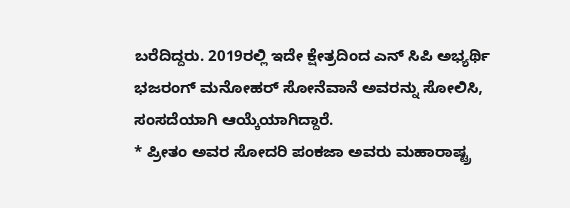ಬರೆದಿದ್ದರು. 2019ರಲ್ಲಿ ಇದೇ ಕ್ಷೇತ್ರದಿಂದ ಎನ್ ಸಿಪಿ ಅಭ್ಯರ್ಥಿ ಭಜರಂಗ್ ಮನೋಹರ್ ಸೋನೆವಾನೆ ಅವರನ್ನು ಸೋಲಿಸಿ, ಸಂಸದೆಯಾಗಿ ಆಯ್ಕೆಯಾಗಿದ್ದಾರೆ.
* ಪ್ರೀತಂ ಅವರ ಸೋದರಿ ಪಂಕಜಾ ಅವರು ಮಹಾರಾಷ್ಟ್ರ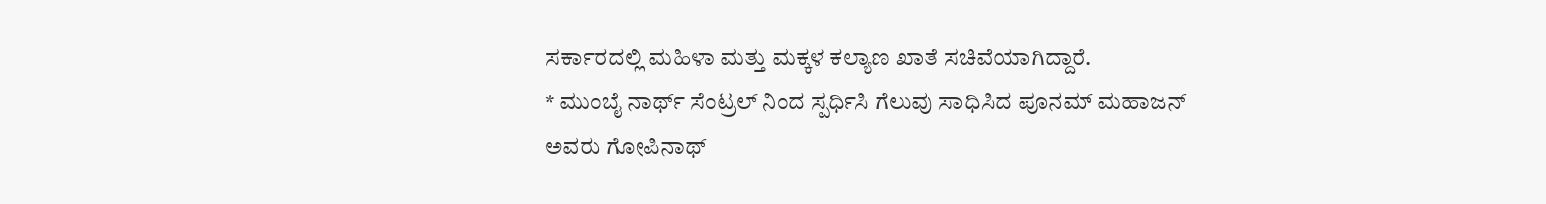ಸರ್ಕಾರದಲ್ಲಿ ಮಹಿಳಾ ಮತ್ತು ಮಕ್ಕಳ ಕಲ್ಯಾಣ ಖಾತೆ ಸಚಿವೆಯಾಗಿದ್ದಾರೆ.
* ಮುಂಬೈ ನಾರ್ಥ್ ಸೆಂಟ್ರಲ್ ನಿಂದ ಸ್ಪರ್ಧಿಸಿ ಗೆಲುವು ಸಾಧಿಸಿದ ಪೂನಮ್ ಮಹಾಜನ್ ಅವರು ಗೋಪಿನಾಥ್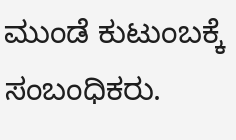ಮುಂಡೆ ಕುಟುಂಬಕ್ಕೆ ಸಂಬಂಧಿಕರು.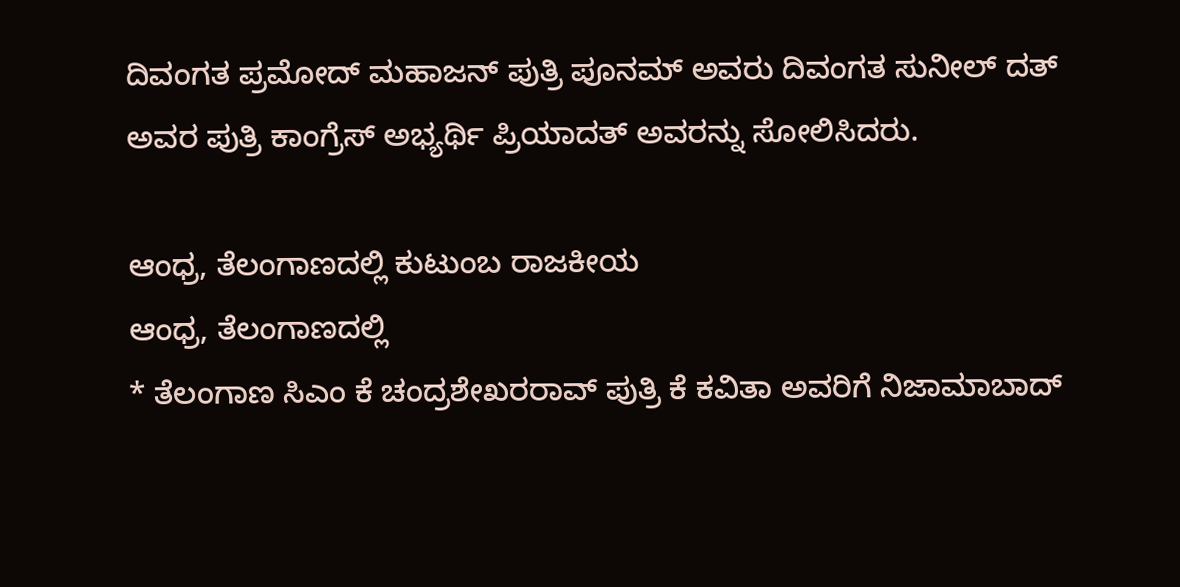ದಿವಂಗತ ಪ್ರಮೋದ್ ಮಹಾಜನ್ ಪುತ್ರಿ ಪೂನಮ್ ಅವರು ದಿವಂಗತ ಸುನೀಲ್ ದತ್ ಅವರ ಪುತ್ರಿ ಕಾಂಗ್ರೆಸ್ ಅಭ್ಯರ್ಥಿ ಪ್ರಿಯಾದತ್ ಅವರನ್ನು ಸೋಲಿಸಿದರು.

ಆಂಧ್ರ, ತೆಲಂಗಾಣದಲ್ಲಿ ಕುಟುಂಬ ರಾಜಕೀಯ
ಆಂಧ್ರ, ತೆಲಂಗಾಣದಲ್ಲಿ
* ತೆಲಂಗಾಣ ಸಿಎಂ ಕೆ ಚಂದ್ರಶೇಖರರಾವ್ ಪುತ್ರಿ ಕೆ ಕವಿತಾ ಅವರಿಗೆ ನಿಜಾಮಾಬಾದ್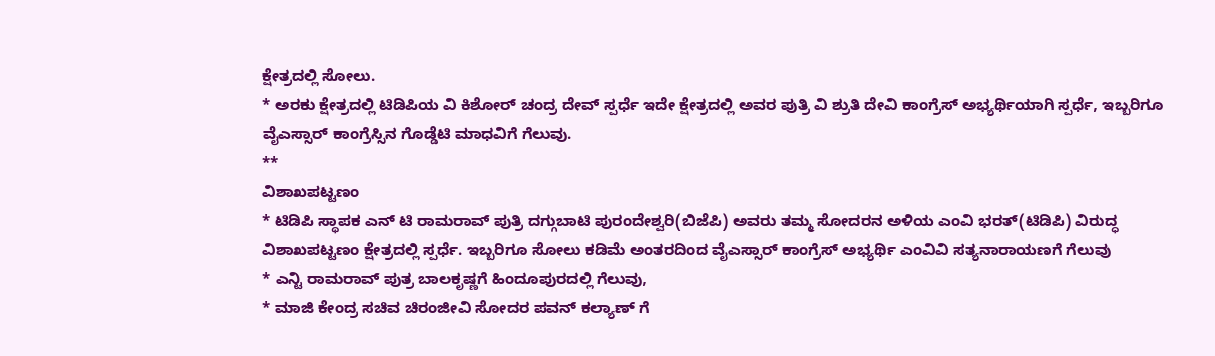ಕ್ಷೇತ್ರದಲ್ಲಿ ಸೋಲು.
* ಅರಕು ಕ್ಷೇತ್ರದಲ್ಲಿ ಟಿಡಿಪಿಯ ವಿ ಕಿಶೋರ್ ಚಂದ್ರ ದೇವ್ ಸ್ಪರ್ಧೆ ಇದೇ ಕ್ಷೇತ್ರದಲ್ಲಿ ಅವರ ಪುತ್ರಿ ವಿ ಶ್ರುತಿ ದೇವಿ ಕಾಂಗ್ರೆಸ್ ಅಭ್ಯರ್ಥಿಯಾಗಿ ಸ್ಪರ್ಧೆ, ಇಬ್ಬರಿಗೂ ವೈಎಸ್ಸಾರ್ ಕಾಂಗ್ರೆಸ್ಸಿನ ಗೊಡ್ಡೆಟಿ ಮಾಧವಿಗೆ ಗೆಲುವು.
**
ವಿಶಾಖಪಟ್ಟಣಂ
* ಟಿಡಿಪಿ ಸ್ಥಾಪಕ ಎನ್ ಟಿ ರಾಮರಾವ್ ಪುತ್ರಿ ದಗ್ಗುಬಾಟಿ ಪುರಂದೇಶ್ವರಿ(ಬಿಜೆಪಿ) ಅವರು ತಮ್ಮ ಸೋದರನ ಅಳಿಯ ಎಂವಿ ಭರತ್(ಟಿಡಿಪಿ) ವಿರುದ್ಧ ವಿಶಾಖಪಟ್ಟಣಂ ಕ್ಷೇತ್ರದಲ್ಲಿ ಸ್ಪರ್ಧೆ. ಇಬ್ಬರಿಗೂ ಸೋಲು ಕಡಿಮೆ ಅಂತರದಿಂದ ವೈಎಸ್ಸಾರ್ ಕಾಂಗ್ರೆಸ್ ಅಭ್ಯರ್ಥಿ ಎಂವಿವಿ ಸತ್ಯನಾರಾಯಣಗೆ ಗೆಲುವು
* ಎನ್ಟಿ ರಾಮರಾವ್ ಪುತ್ರ ಬಾಲಕೃಷ್ಣಗೆ ಹಿಂದೂಪುರದಲ್ಲಿ ಗೆಲುವು,
* ಮಾಜಿ ಕೇಂದ್ರ ಸಚಿವ ಚಿರಂಜೀವಿ ಸೋದರ ಪವನ್ ಕಲ್ಯಾಣ್ ಗೆ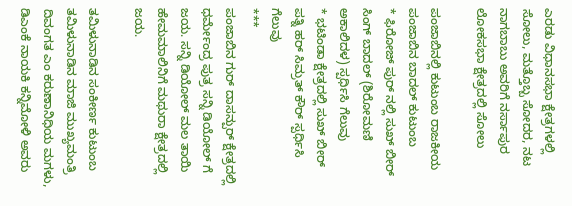ಎರಡು ವಿಧಾನಸಭಾ ಕ್ಷೇತ್ರಗಳಲ್ಲಿ ಸೋಲು, ಮತ್ತೊಬ್ಬ ಸೋದರ, ನಟ ನಾಗಬಾಬು ಅವರಿಗೆ ನರ್ಸಾಪುರ ಲೋಕಸಭಾ ಕ್ಷೇತ್ರದಲ್ಲಿ ಸೋಲು

ಪಂಜಾಬಿನಲ್ಲಿ ಕುಟುಂಬ ರಾಜಕೀಯ
ಪಂಜಾಬಿನ ಬಾದಲ್ ಕುಟುಂಬ
* ಫಿರೋಜ್ ಪುರ್ ನಲ್ಲಿ ಸುಖ್ ಬೀರ್ ಸಿಂಗ್ ಬಾದಲ್ (ಶಿರೋಮಣಿ ಅಕಾಲಿದಳ) ಸ್ಪರ್ಧಿಸಿ ಗೆಲುವು
* ಭಟಿಂಡಾ ಕ್ಷೇತ್ರದಲ್ಲಿ ಸುಖ್ ಬೀರ್ ಪತ್ನಿ ಹರ್ ಸಿಮ್ರತ್ ಕೌರ್ ಸ್ಪರ್ಧಿಸಿ ಗೆಲುವು
***
ಪಂಜಾಬಿನ ಗುರ್ ದಾಸನ್ಪುರ್ ಕ್ಷೇತ್ರದಲ್ಲಿ ಧರ್ಮೇಂದ್ರ ಪುತ್ರ ಸನ್ನಿ ಡಿಯೋಲ್ ಗೆ ಜಯ. ಸನ್ನಿ ಡಿಯೋಲ್ ಮಲ ತಾಯಿ ಹೇಮಮಾಲಿನಿಗೆ ಮಥುರಾ ಕ್ಷೇತ್ರದಲ್ಲಿ ಜಯ.

ತಮಿಳುನಾಡಿನ ಸಂಕೀರ್ಣ ಕುಟುಂಬ
ತಮಿಳುನಾಡಿನ ಮಾಜಿ ಮುಖ್ಯಮಂತ್ರಿ ದಿವಂಗತ ಎಂ ಕರುಣಾನಿಧಿಯ ಮಗಳು, ಡಿಎಂಕೆ ನಾಯಕಿ ಕನ್ನಿಮೋಳಿ ಅವರು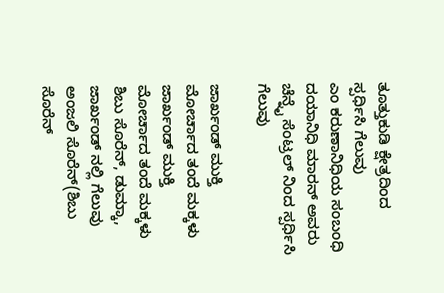ತೂತ್ತುಕುಡಿ ಕ್ಷೇತ್ರದಿಂದ ಸ್ಪರ್ಧಿಸಿ ಗೆಲುವು
ಎಂ ಕರುಣಾನಿಧಿಯ ಸಂಬಂಧಿ ದಯಾನಿಧಿ ಮಾರನ್ ಅವರು ಚೆನ್ನೈ ಸೆಂಟ್ರಲ್ ನಿಂದ ಸ್ಪರ್ಧಿಸಿ ಗೆಲುವು

ಜಾರ್ಖಂಡ್ ಮುಕ್ತಿ ಮೋರ್ಚಾದ ತಂದೆ ಮಕ್ಕಳು
ಜಾರ್ಖಂಡ್ ಮುಕ್ತಿ ಮೋರ್ಚಾದ ತಂದೆ ಮಕ್ಕಳು
ಶಿಬು ಸೊರೆನ್, ಡುಮ್ಕಾ, ಜಾರ್ಖಂಡ್ ನಲ್ಲಿ ಗೆಲುವು
ಅಂಜಲಿ ಸೊರೆನ್(ಶಿಬು ಸೊರೆನ್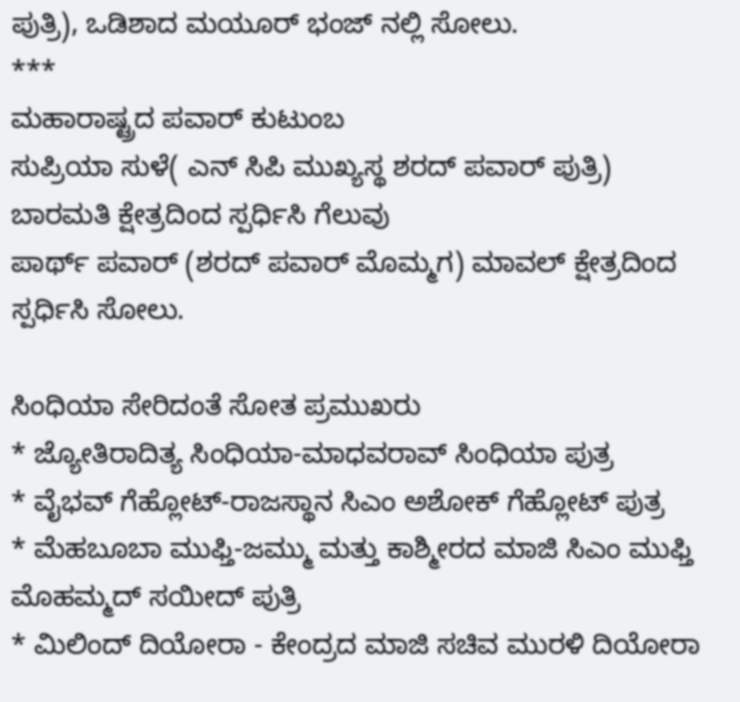ಪುತ್ರಿ), ಒಡಿಶಾದ ಮಯೂರ್ ಭಂಜ್ ನಲ್ಲಿ ಸೋಲು.
***
ಮಹಾರಾಷ್ಟ್ರದ ಪವಾರ್ ಕುಟುಂಬ
ಸುಪ್ರಿಯಾ ಸುಳೆ( ಎನ್ ಸಿಪಿ ಮುಖ್ಯಸ್ಥ ಶರದ್ ಪವಾರ್ ಪುತ್ರಿ) ಬಾರಮತಿ ಕ್ಷೇತ್ರದಿಂದ ಸ್ಪರ್ಧಿಸಿ ಗೆಲುವು
ಪಾರ್ಥ್ ಪವಾರ್ (ಶರದ್ ಪವಾರ್ ಮೊಮ್ಮಗ) ಮಾವಲ್ ಕ್ಷೇತ್ರದಿಂದ ಸ್ಪರ್ಧಿಸಿ ಸೋಲು.

ಸಿಂಧಿಯಾ ಸೇರಿದಂತೆ ಸೋತ ಪ್ರಮುಖರು
* ಜ್ಯೋತಿರಾದಿತ್ಯ ಸಿಂಧಿಯಾ-ಮಾಧವರಾವ್ ಸಿಂಧಿಯಾ ಪುತ್ರ
* ವೈಭವ್ ಗೆಹ್ಲೋಟ್-ರಾಜಸ್ಥಾನ ಸಿಎಂ ಅಶೋಕ್ ಗೆಹ್ಲೋಟ್ ಪುತ್ರ
* ಮೆಹಬೂಬಾ ಮುಫ್ತಿ-ಜಮ್ಮು ಮತ್ತು ಕಾಶ್ಮೀರದ ಮಾಜಿ ಸಿಎಂ ಮುಫ್ತಿ ಮೊಹಮ್ಮದ್ ಸಯೀದ್ ಪುತ್ರಿ
* ಮಿಲಿಂದ್ ದಿಯೋರಾ - ಕೇಂದ್ರದ ಮಾಜಿ ಸಚಿವ ಮುರಳಿ ದಿಯೋರಾ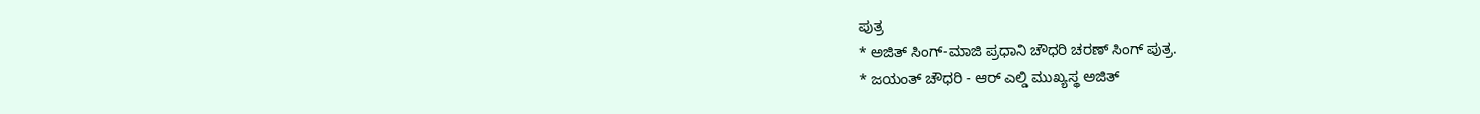ಪುತ್ರ
* ಅಜಿತ್ ಸಿಂಗ್-ಮಾಜಿ ಪ್ರಧಾನಿ ಚೌಧರಿ ಚರಣ್ ಸಿಂಗ್ ಪುತ್ರ.
* ಜಯಂತ್ ಚೌಧರಿ - ಆರ್ ಎಲ್ಡಿ ಮುಖ್ಯಸ್ಥ ಅಜಿತ್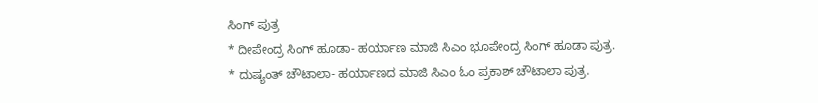ಸಿಂಗ್ ಪುತ್ರ
* ದೀಪೇಂದ್ರ ಸಿಂಗ್ ಹೂಡಾ- ಹರ್ಯಾಣ ಮಾಜಿ ಸಿಎಂ ಭೂಪೇಂದ್ರ ಸಿಂಗ್ ಹೂಡಾ ಪುತ್ರ.
* ದುಷ್ಯಂತ್ ಚೌಟಾಲಾ- ಹರ್ಯಾಣದ ಮಾಜಿ ಸಿಎಂ ಓಂ ಪ್ರಕಾಶ್ ಚೌಟಾಲಾ ಪುತ್ರ.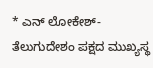* ಎನ್ ಲೋಕೇಶ್- ತೆಲುಗುದೇಶಂ ಪಕ್ಷದ ಮುಖ್ಯಸ್ಥ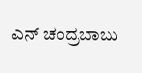ಎನ್ ಚಂದ್ರಬಾಬು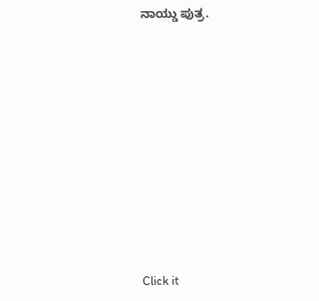ನಾಯ್ಡು ಪುತ್ರ.












Click it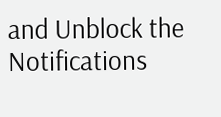and Unblock the Notifications